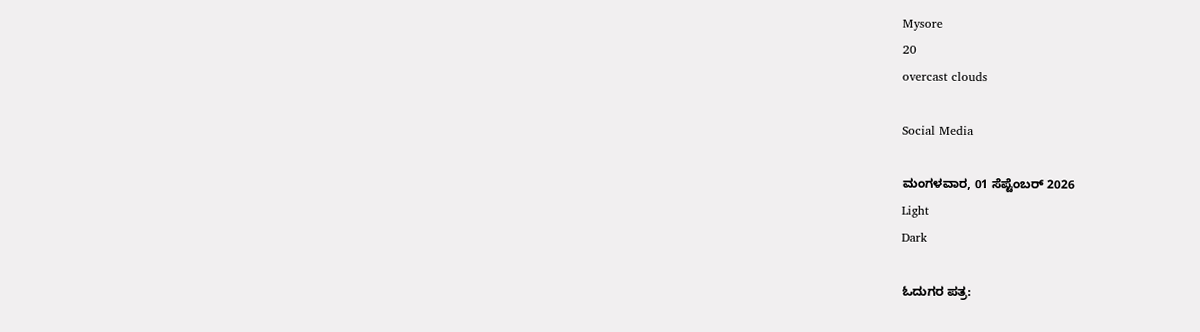Mysore
20
overcast clouds

Social Media

ಮಂಗಳವಾರ, 01 ಸೆಪ್ಟೆಂಬರ್ 2026
Light
Dark

ಓದುಗರ ಪತ್ರ: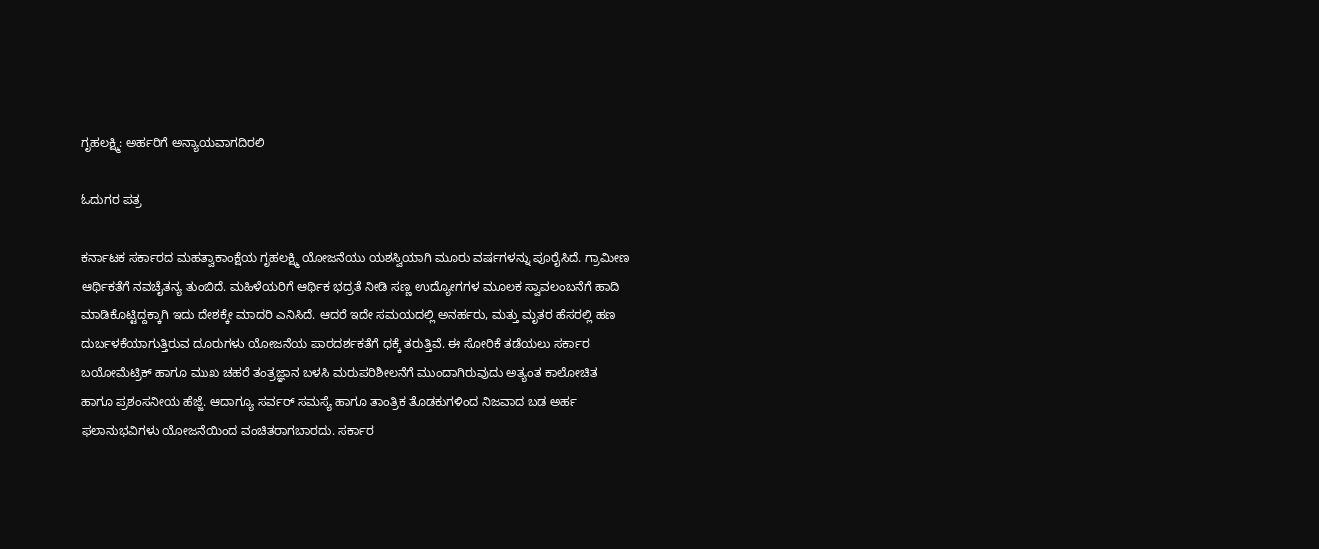ಗೃಹಲಕ್ಷ್ಮಿ: ಅರ್ಹರಿಗೆ ಅನ್ಯಾಯವಾಗದಿರಲಿ

ಓದುಗರ ಪತ್ರ

ಕರ್ನಾಟಕ ಸರ್ಕಾರದ ಮಹತ್ವಾಕಾಂಕ್ಷೆಯ ಗೃಹಲಕ್ಷ್ಮಿ ಯೋಜನೆಯು ಯಶಸ್ವಿಯಾಗಿ ಮೂರು ವರ್ಷಗಳನ್ನು ಪೂರೈಸಿದೆ. ಗ್ರಾಮೀಣ ಆರ್ಥಿಕತೆಗೆ ನವಚೈತನ್ಯ ತುಂಬಿದೆ. ಮಹಿಳೆಯರಿಗೆ ಆರ್ಥಿಕ ಭದ್ರತೆ ನೀಡಿ ಸಣ್ಣ ಉದ್ಯೋಗಗಳ ಮೂಲಕ ಸ್ವಾವಲಂಬನೆಗೆ ಹಾದಿ ಮಾಡಿಕೊಟ್ಟಿದ್ದಕ್ಕಾಗಿ ಇದು ದೇಶಕ್ಕೇ ಮಾದರಿ ಎನಿಸಿದೆ. ಆದರೆ ಇದೇ ಸಮಯದಲ್ಲಿ ಅನರ್ಹರು, ಮತ್ತು ಮೃತರ ಹೆಸರಲ್ಲಿ ಹಣ ದುರ್ಬಳಕೆಯಾಗುತ್ತಿರುವ ದೂರುಗಳು ಯೋಜನೆಯ ಪಾರದರ್ಶಕತೆಗೆ ಧಕ್ಕೆ ತರುತ್ತಿವೆ. ಈ ಸೋರಿಕೆ ತಡೆಯಲು ಸರ್ಕಾರ ಬಯೋಮೆಟ್ರಿಕ್ ಹಾಗೂ ಮುಖ ಚಹರೆ ತಂತ್ರಜ್ಞಾನ ಬಳಸಿ ಮರುಪರಿಶೀಲನೆಗೆ ಮುಂದಾಗಿರುವುದು ಅತ್ಯಂತ ಕಾಲೋಚಿತ ಹಾಗೂ ಪ್ರಶಂಸನೀಯ ಹೆಜ್ಜೆ. ಆದಾಗ್ಯೂ ಸರ್ವರ್ ಸಮಸ್ಯೆ ಹಾಗೂ ತಾಂತ್ರಿಕ ತೊಡಕುಗಳಿಂದ ನಿಜವಾದ ಬಡ ಅರ್ಹ ಫಲಾನುಭವಿಗಳು ಯೋಜನೆಯಿಂದ ವಂಚಿತರಾಗಬಾರದು. ಸರ್ಕಾರ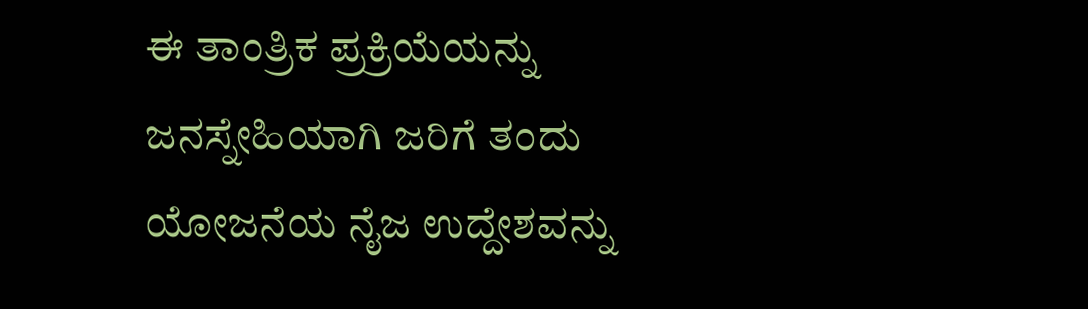ಈ ತಾಂತ್ರಿಕ ಪ್ರಕ್ರಿಯೆಯನ್ನು ಜನಸ್ನೇಹಿಯಾಗಿ ಜರಿಗೆ ತಂದು ಯೋಜನೆಯ ನೈಜ ಉದ್ದೇಶವನ್ನು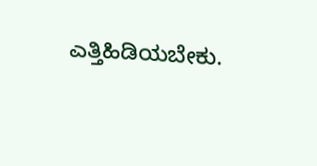ಎತ್ತಿಹಿಡಿಯಬೇಕು.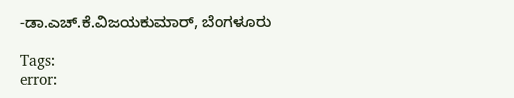-ಡಾ.ಎಚ್.ಕೆ.ವಿಜಯಕುಮಾರ್, ಬೆಂಗಳೂರು

Tags:
error: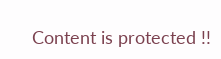Content is protected !!